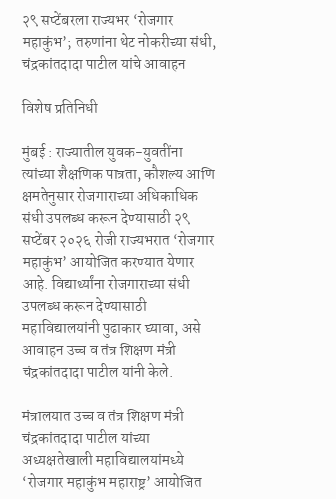२९ सप्टेंबरला राज्यभर ‘रोजगार महाकुंभ’; तरुणांना थेट नोकरीच्या संधी, चंद्रकांतदादा पाटील यांचे आवाहन

विशेष प्रतिनिधी

मुंबई : राज्यातील युवक-युवतींना त्यांच्या शैक्षणिक पात्रता, कौशल्य आणि क्षमतेनुसार रोजगाराच्या अधिकाधिक संधी उपलब्ध करून देण्यासाठी २९ सप्टेंबर २०२६ रोजी राज्यभरात ‘रोजगार महाकुंभ’ आयोजित करण्यात येणार आहे. विद्यार्थ्यांना रोजगाराच्या संधी उपलब्ध करून देण्यासाठी महाविद्यालयांनी पुढाकार घ्यावा, असे आवाहन उच्च व तंत्र शिक्षण मंत्री चंद्रकांतदादा पाटील यांनी केले.

मंत्रालयात उच्च व तंत्र शिक्षण मंत्री चंद्रकांतदादा पाटील यांच्या अध्यक्षतेखाली महाविद्यालयांमध्ये ‘रोजगार महाकुंभ महाराष्ट्र’ आयोजित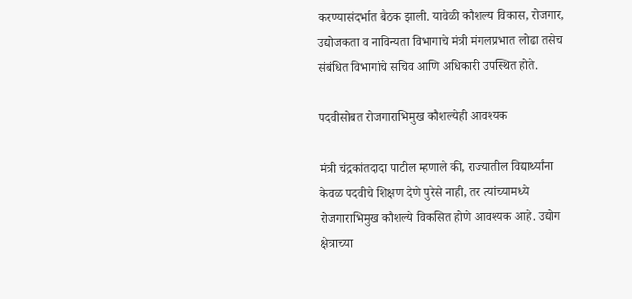करण्यासंदर्भात बैठक झाली. यावेळी कौशल्य विकास, रोजगार, उद्योजकता व नाविन्यता विभागाचे मंत्री मंगलप्रभात लोढा तसेच संबंधित विभागांचे सचिव आणि अधिकारी उपस्थित होते.

पदवीसोबत रोजगाराभिमुख कौशल्येही आवश्यक

मंत्री चंद्रकांतदादा पाटील म्हणाले की, राज्यातील विद्यार्थ्यांना केवळ पदवीचे शिक्षण देणे पुरेसे नाही, तर त्यांच्यामध्ये रोजगाराभिमुख कौशल्ये विकसित होणे आवश्यक आहे. उद्योग क्षेत्राच्या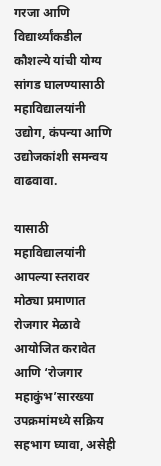गरजा आणि विद्यार्थ्यांकडील कौशल्ये यांची योग्य सांगड घालण्यासाठी महाविद्यालयांनी उद्योग, कंपन्या आणि उद्योजकांशी समन्वय वाढवावा.

यासाठी महाविद्यालयांनी आपल्या स्तरावर मोठ्या प्रमाणात रोजगार मेळावे आयोजित करावेत आणि ‘रोजगार महाकुंभ’सारख्या उपक्रमांमध्ये सक्रिय सहभाग घ्यावा, असेही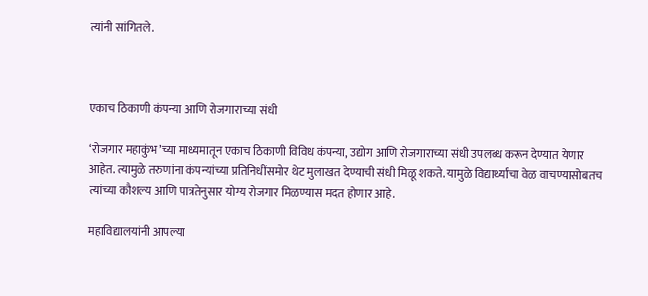त्यांनी सांगितले.



एकाच ठिकाणी कंपन्या आणि रोजगाराच्या संधी

‘रोजगार महाकुंभ’च्या माध्यमातून एकाच ठिकाणी विविध कंपन्या, उद्योग आणि रोजगाराच्या संधी उपलब्ध करून देण्यात येणार आहेत. त्यामुळे तरुणांना कंपन्यांच्या प्रतिनिधींसमोर थेट मुलाखत देण्याची संधी मिळू शकते. यामुळे विद्यार्थ्यांचा वेळ वाचण्यासोबतच त्यांच्या कौशल्य आणि पात्रतेनुसार योग्य रोजगार मिळण्यास मदत होणार आहे.

महाविद्यालयांनी आपल्या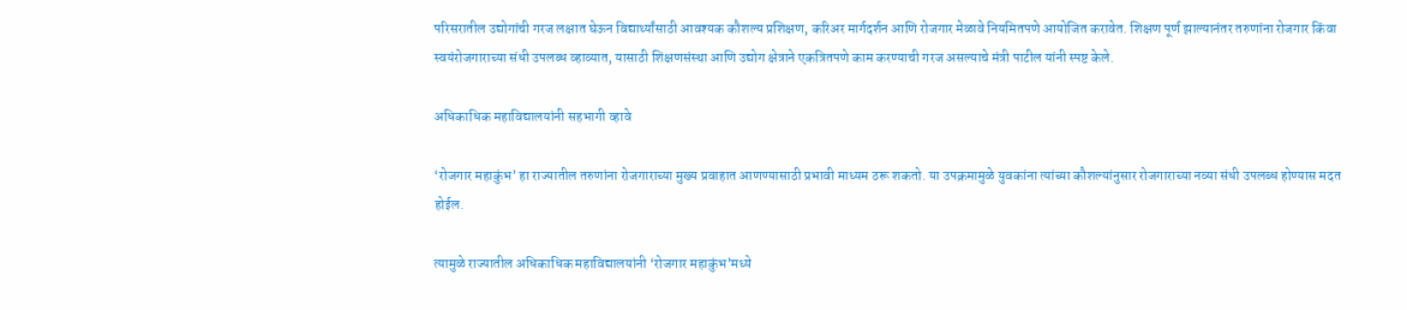परिसरातील उद्योगांची गरज लक्षात घेऊन विद्यार्थ्यांसाठी आवश्यक कौशल्य प्रशिक्षण, करिअर मार्गदर्शन आणि रोजगार मेळावे नियमितपणे आयोजित करावेत. शिक्षण पूर्ण झाल्यानंतर तरुणांना रोजगार किंवा स्वयंरोजगाराच्या संधी उपलब्ध व्हाव्यात, यासाठी शिक्षणसंस्था आणि उद्योग क्षेत्राने एकत्रितपणे काम करण्याची गरज असल्याचे मंत्री पाटील यांनी स्पष्ट केले.

अधिकाधिक महाविद्यालयांनी सहभागी व्हावे

‘रोजगार महाकुंभ’ हा राज्यातील तरुणांना रोजगाराच्या मुख्य प्रवाहात आणण्यासाठी प्रभावी माध्यम ठरू शकतो. या उपक्रमामुळे युवकांना त्यांच्या कौशल्यांनुसार रोजगाराच्या नव्या संधी उपलब्ध होण्यास मदत होईल.

त्यामुळे राज्यातील अधिकाधिक महाविद्यालयांनी ‘रोजगार महाकुंभ’मध्ये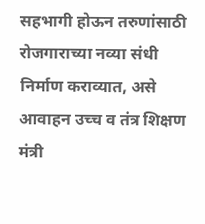सहभागी होऊन तरुणांसाठी रोजगाराच्या नव्या संधी निर्माण कराव्यात, असे आवाहन उच्च व तंत्र शिक्षण मंत्री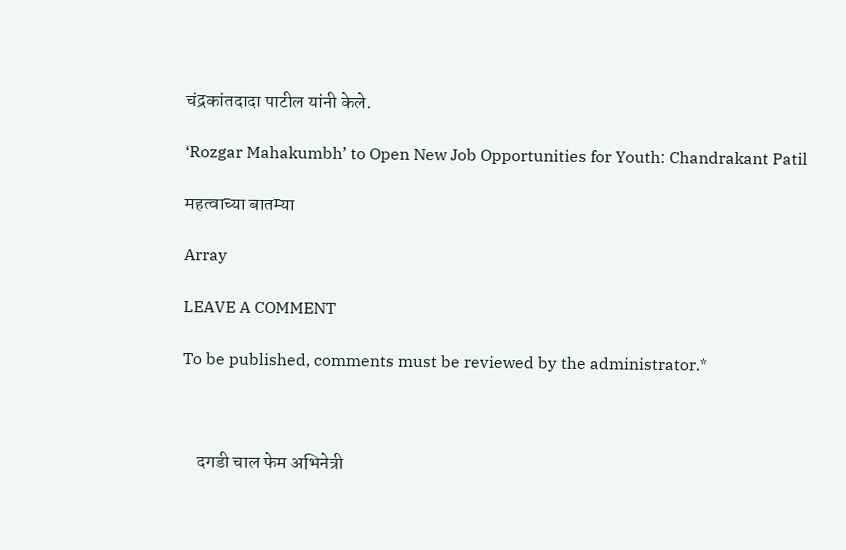चंद्रकांतदादा पाटील यांनी केले.

‘Rozgar Mahakumbh’ to Open New Job Opportunities for Youth: Chandrakant Patil

महत्वाच्या बातम्या

Array

LEAVE A COMMENT

To be published, comments must be reviewed by the administrator.*



    दगडी चाल फेम अभिनेत्री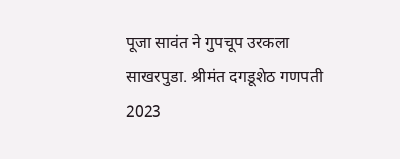पूजा सावंत ने गुपचूप उरकला साखरपुडा. श्रीमंत दगडूशेठ गणपती 2023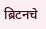ब्रिटनचे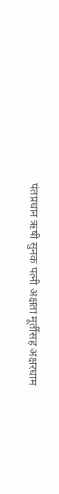पंतप्रधान ऋषी सुनक पत्नी अक्षता मूर्तीसह अक्षरधाम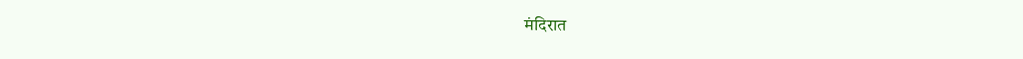मंदिरात